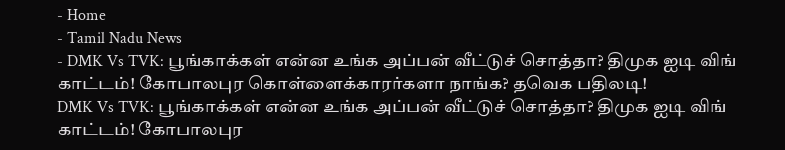- Home
- Tamil Nadu News
- DMK Vs TVK: பூங்காக்கள் என்ன உங்க அப்பன் வீட்டுச் சொத்தா? திமுக ஐடி விங் காட்டம்! கோபாலபுர கொள்ளைக்காரர்களா நாங்க? தவெக பதிலடி!
DMK Vs TVK: பூங்காக்கள் என்ன உங்க அப்பன் வீட்டுச் சொத்தா? திமுக ஐடி விங் காட்டம்! கோபாலபுர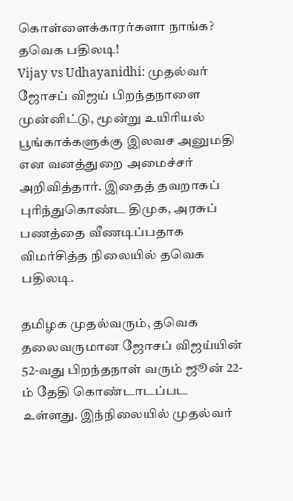கொள்ளைக்காரர்களா நாங்க? தவெக பதிலடி!
Vijay vs Udhayanidhi: முதல்வர் ஜோசப் விஜய் பிறந்தநாளை முன்னிட்டு, மூன்று உயிரியல் பூங்காக்களுக்கு இலவச அனுமதி என வனத்துறை அமைச்சர் அறிவித்தார். இதைத் தவறாகப் புரிந்துகொண்ட திமுக, அரசுப் பணத்தை வீணடிப்பதாக விமர்சித்த நிலையில் தவெக பதிலடி.

தமிழக முதல்வரும், தவெக தலைவருமான ஜோசப் விஜய்யின் 52-வது பிறந்தநாள் வரும் ஜூன் 22-ம் தேதி கொண்டாடப்பட உள்ளது. இந்நிலையில் முதல்வர்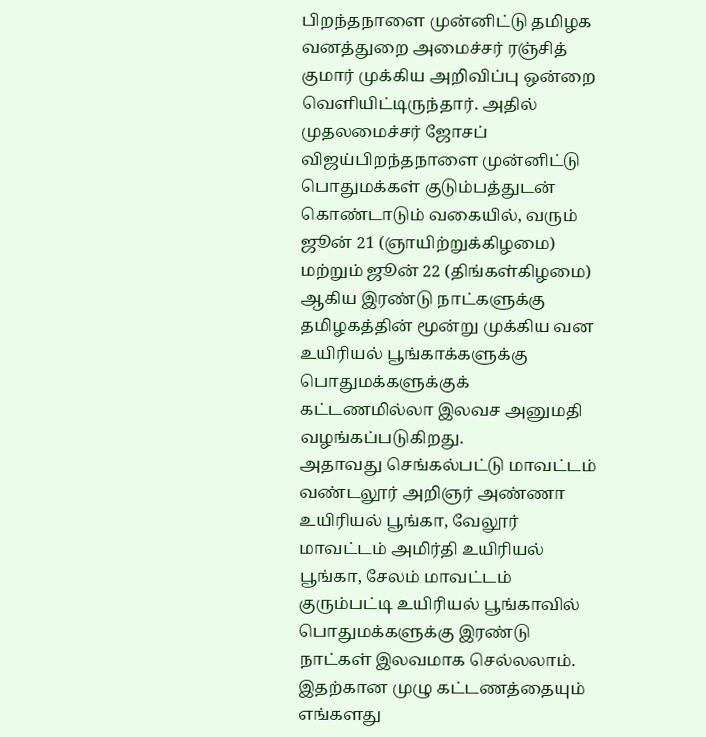பிறந்தநாளை முன்னிட்டு தமிழக வனத்துறை அமைச்சர் ரஞ்சித் குமார் முக்கிய அறிவிப்பு ஒன்றை வெளியிட்டிருந்தார். அதில் முதலமைச்சர் ஜோசப் விஜய்பிறந்தநாளை முன்னிட்டு பொதுமக்கள் குடும்பத்துடன் கொண்டாடும் வகையில், வரும் ஜூன் 21 (ஞாயிற்றுக்கிழமை) மற்றும் ஜூன் 22 (திங்கள்கிழமை) ஆகிய இரண்டு நாட்களுக்கு தமிழகத்தின் மூன்று முக்கிய வன உயிரியல் பூங்காக்களுக்கு பொதுமக்களுக்குக் கட்டணமில்லா இலவச அனுமதி வழங்கப்படுகிறது.
அதாவது செங்கல்பட்டு மாவட்டம் வண்டலூர் அறிஞர் அண்ணா உயிரியல் பூங்கா, வேலூர் மாவட்டம் அமிர்தி உயிரியல் பூங்கா, சேலம் மாவட்டம் குரும்பட்டி உயிரியல் பூங்காவில் பொதுமக்களுக்கு இரண்டு நாட்கள் இலவமாக செல்லலாம். இதற்கான முழு கட்டணத்தையும் எங்களது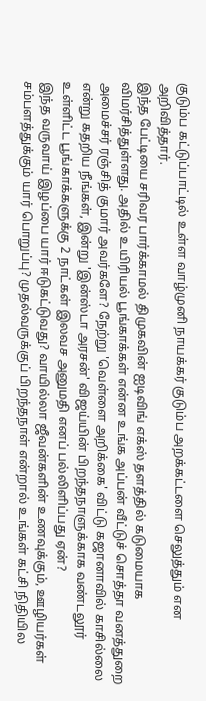குடும்ப கட்டுப்பாட்டில் உள்ள வாழ்முனி நாயக்கர் குடும்ப அறக்கட்டளை செலுத்தும் என அறிவித்தார்.
இந்த பேட்டியை சரிவர பார்க்காமல் திமுகவின் ஐடிவிங் எக்ஸ் தளத்தில் கடுமையாக விமர்சித்துள்ளது. அதில் உயிரியல் பூங்காக்கள் என்ன உங்க அப்பன் வீட்டுச் சொத்தா வனத்துறை அமைச்சர் ரஞ்சித் குமார் அவர்களே? நேற்று 'வெள்ளை அறிக்கை' விட்டு கஜானாவில் காசில்லை என்று கதறிய நீங்கள், இன்று 'இன்ஸ்டா அரசன்' விஜய்யின் பிறந்தநாளுக்காக வண்டலூர் உள்ளிட்ட பூங்காக்களுக்கு 2 நாட்கள் இலவச அனுமதி எனப் பல்லிளிப்பது ஏன்?
இந்த வருவாய் இழப்பை யார் ஈடுகட்டுவது? வாயில்லா ஜீவன்களின் உணவுக்கும், ஊழியர்கள் சம்பளத்துக்கும் யார் பொறுப்பு? முதல்வருக்குப் பிறந்தநாள் என்றால் உங்கள் கட்சி நிதியில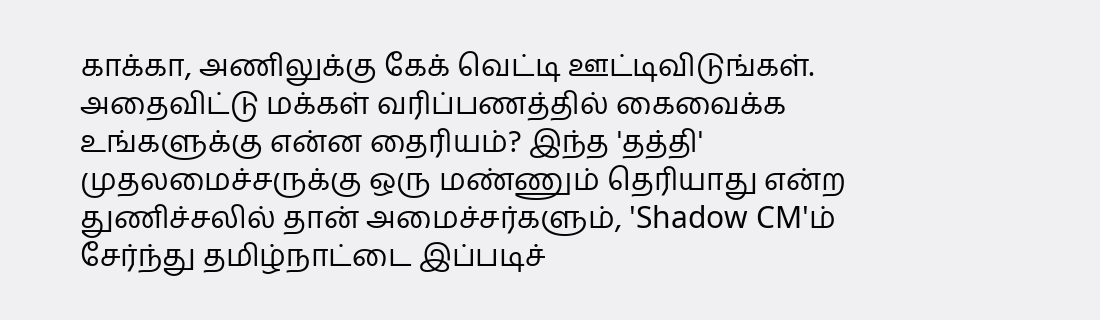காக்கா, அணிலுக்கு கேக் வெட்டி ஊட்டிவிடுங்கள். அதைவிட்டு மக்கள் வரிப்பணத்தில் கைவைக்க உங்களுக்கு என்ன தைரியம்? இந்த 'தத்தி' முதலமைச்சருக்கு ஒரு மண்ணும் தெரியாது என்ற துணிச்சலில் தான் அமைச்சர்களும், 'Shadow CM'ம் சேர்ந்து தமிழ்நாட்டை இப்படிச்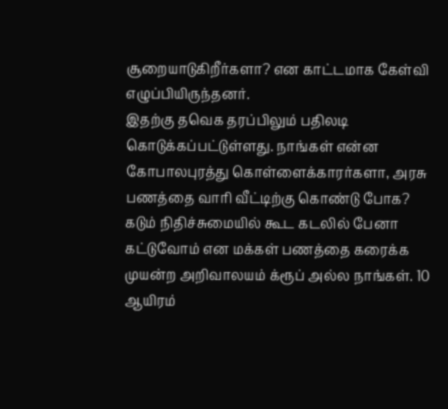சூறையாடுகிறீர்களா? என காட்டமாக கேள்வி எழுப்பியிருந்தனர்.
இதற்கு தவெக தரப்பிலும் பதிலடி கொடுக்கப்பட்டுள்ளது. நாங்கள் என்ன கோபாலபுரத்து கொள்ளைக்காரர்களா, அரசு பணத்தை வாரி வீட்டிற்கு கொண்டு போக? கடும் நிதிச்சுமையில் கூட கடலில் பேனா கட்டுவோம் என மக்கள் பணத்தை கரைக்க முயன்ற அறிவாலயம் க்ரூப் அல்ல நாங்கள். 10 ஆயிரம்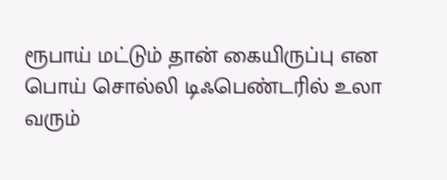ரூபாய் மட்டும் தான் கையிருப்பு என பொய் சொல்லி டிஃபெண்டரில் உலா வரும்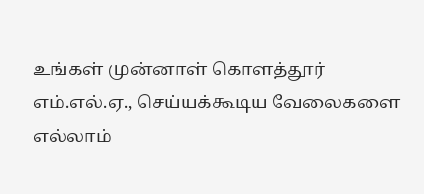உங்கள் முன்னாள் கொளத்தூர் எம்.எல்.ஏ., செய்யக்கூடிய வேலைகளை எல்லாம்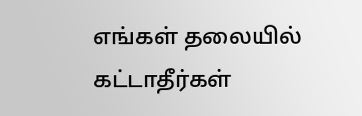எங்கள் தலையில் கட்டாதீர்கள்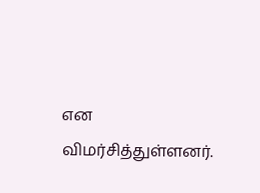என விமர்சித்துள்ளனர்.